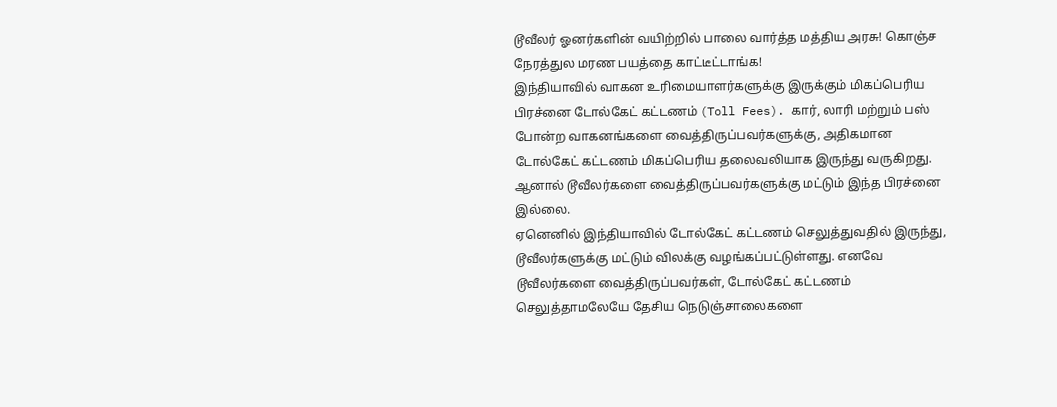டூவீலர் ஓனர்களின் வயிற்றில் பாலை வார்த்த மத்திய அரசு! கொஞ்ச நேரத்துல மரண பயத்தை காட்டீட்டாங்க!
இந்தியாவில் வாகன உரிமையாளர்களுக்கு இருக்கும் மிகப்பெரிய பிரச்னை டோல்கேட் கட்டணம் (Toll Fees). கார், லாரி மற்றும் பஸ் போன்ற வாகனங்களை வைத்திருப்பவர்களுக்கு, அதிகமான டோல்கேட் கட்டணம் மிகப்பெரிய தலைவலியாக இருந்து வருகிறது. ஆனால் டூவீலர்களை வைத்திருப்பவர்களுக்கு மட்டும் இந்த பிரச்னை இல்லை.
ஏனெனில் இந்தியாவில் டோல்கேட் கட்டணம் செலுத்துவதில் இருந்து, டூவீலர்களுக்கு மட்டும் விலக்கு வழங்கப்பட்டுள்ளது. எனவே டூவீலர்களை வைத்திருப்பவர்கள், டோல்கேட் கட்டணம் செலுத்தாமலேயே தேசிய நெடுஞ்சாலைகளை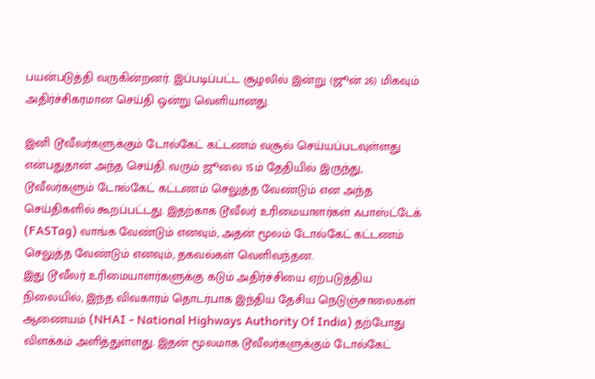பயன்படுத்தி வருகின்றனர். இப்படிப்பட்ட சூழலில் இன்று (ஜூன் 26) மிகவும் அதிர்ச்சிகரமான செய்தி ஒன்று வெளியானது.

இனி டூவீலர்களுக்கும் டோல்கேட் கட்டணம் வசூல் செய்யப்படவுள்ளது என்பதுதான் அந்த செய்தி. வரும் ஜூலை 15ம் தேதியில் இருந்து, டூவீலர்களும் டோல்கேட் கட்டணம் செலுத்த வேண்டும் என அந்த செய்திகளில் கூறப்பட்டது. இதற்காக டூவீலர் உரிமையாளர்கள் ஃபாஸ்ட்டேக் (FASTag) வாங்க வேண்டும் எனவும், அதன் மூலம் டோல்கேட் கட்டணம் செலுத்த வேண்டும் எனவும், தகவல்கள் வெளிவந்தன.
இது டூவீலர் உரிமையாளர்களுக்கு கடும் அதிர்ச்சியை ஏற்படுத்திய நிலையில், இந்த விவகாரம் தொடர்பாக இந்திய தேசிய நெடுஞ்சாலைகள் ஆணையம் (NHAI - National Highways Authority Of India) தற்போது விளக்கம் அளித்துள்ளது. இதன் மூலமாக டூவீலர்களுக்கும் டோல்கேட்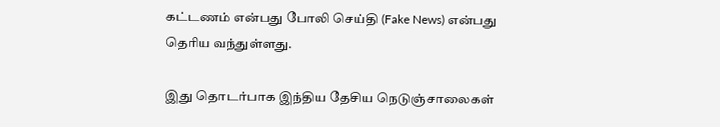கட்டணம் என்பது போலி செய்தி (Fake News) என்பது தெரிய வந்துள்ளது.

இது தொடர்பாக இந்திய தேசிய நெடுஞ்சாலைகள்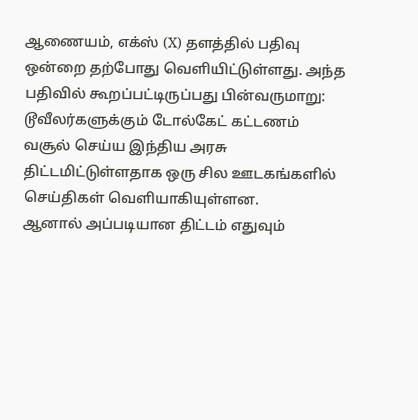ஆணையம், எக்ஸ் (X) தளத்தில் பதிவு ஒன்றை தற்போது வெளியிட்டுள்ளது. அந்த பதிவில் கூறப்பட்டிருப்பது பின்வருமாறு: டூவீலர்களுக்கும் டோல்கேட் கட்டணம் வசூல் செய்ய இந்திய அரசு திட்டமிட்டுள்ளதாக ஒரு சில ஊடகங்களில் செய்திகள் வெளியாகியுள்ளன.
ஆனால் அப்படியான திட்டம் எதுவும்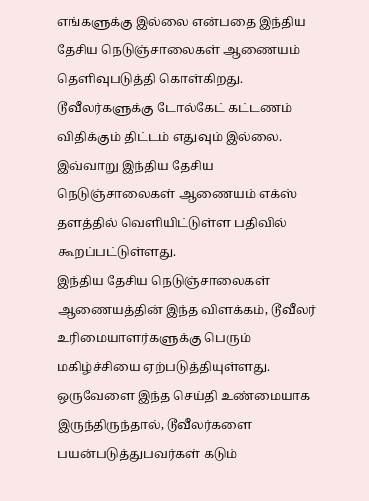எங்களுக்கு இல்லை என்பதை இந்திய தேசிய நெடுஞ்சாலைகள் ஆணையம் தெளிவுபடுத்தி கொள்கிறது. டூவீலர்களுக்கு டோல்கேட் கட்டணம் விதிக்கும் திட்டம் எதுவும் இல்லை. இவ்வாறு இந்திய தேசிய நெடுஞ்சாலைகள் ஆணையம் எக்ஸ் தளத்தில் வெளியிட்டுள்ள பதிவில் கூறப்பட்டுள்ளது.
இந்திய தேசிய நெடுஞ்சாலைகள் ஆணையத்தின் இந்த விளக்கம், டூவீலர் உரிமையாளர்களுக்கு பெரும் மகிழ்ச்சியை ஏற்படுத்தியுள்ளது. ஒருவேளை இந்த செய்தி உண்மையாக இருந்திருந்தால், டூவீலர்களை பயன்படுத்துபவர்கள் கடும்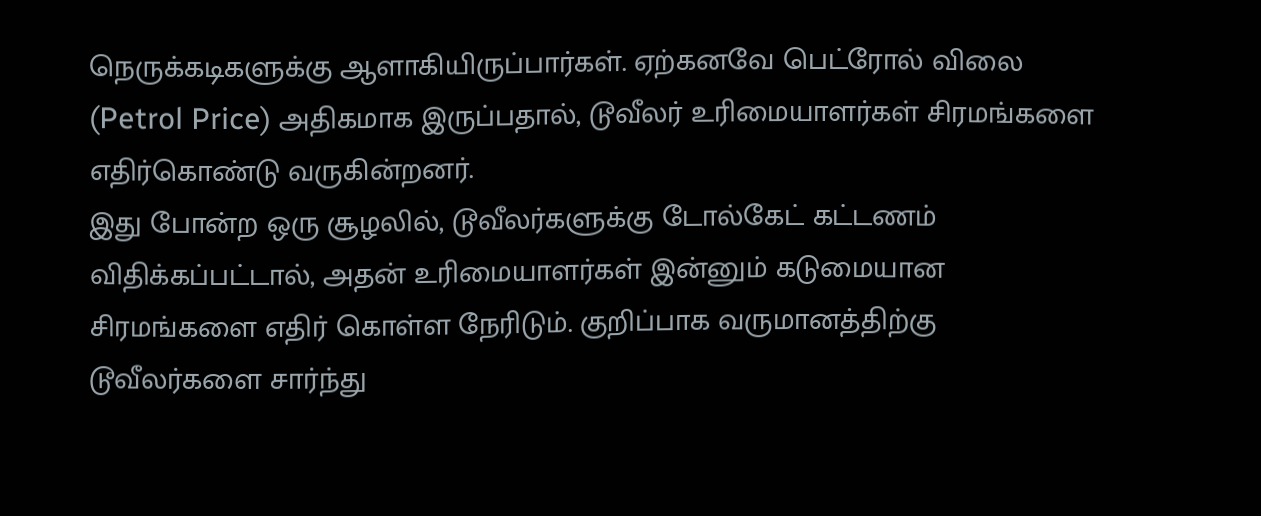நெருக்கடிகளுக்கு ஆளாகியிருப்பார்கள். ஏற்கனவே பெட்ரோல் விலை (Petrol Price) அதிகமாக இருப்பதால், டூவீலர் உரிமையாளர்கள் சிரமங்களை எதிர்கொண்டு வருகின்றனர்.
இது போன்ற ஒரு சூழலில், டூவீலர்களுக்கு டோல்கேட் கட்டணம் விதிக்கப்பட்டால், அதன் உரிமையாளர்கள் இன்னும் கடுமையான சிரமங்களை எதிர் கொள்ள நேரிடும். குறிப்பாக வருமானத்திற்கு டூவீலர்களை சார்ந்து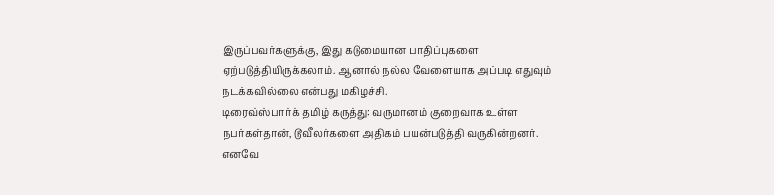இருப்பவர்களுக்கு, இது கடுமையான பாதிப்புகளை ஏற்படுத்தியிருக்கலாம். ஆனால் நல்ல வேளையாக அப்படி எதுவும் நடக்கவில்லை என்பது மகிழச்சி.
டிரைவ்ஸ்பார்க் தமிழ் கருத்து: வருமானம் குறைவாக உள்ள நபர்கள்தான், டூவீலர்களை அதிகம் பயன்படுத்தி வருகின்றனர். எனவே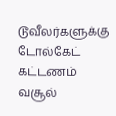டூவீலர்களுக்கு டோல்கேட் கட்டணம் வசூல்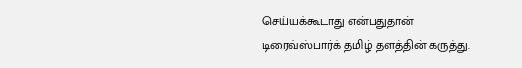செய்யக்கூடாது என்பதுதான் டிரைவ்ஸ்பார்க் தமிழ் தளத்தின் கருத்து.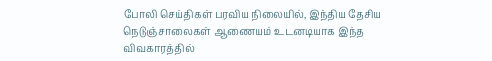போலி செய்திகள் பரவிய நிலையில், இந்திய தேசிய நெடுஞ்சாலைகள் ஆணையம் உடனடியாக இந்த விவகாரத்தில்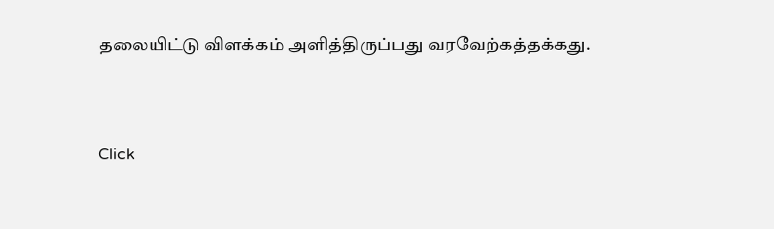தலையிட்டு விளக்கம் அளித்திருப்பது வரவேற்கத்தக்கது.


Click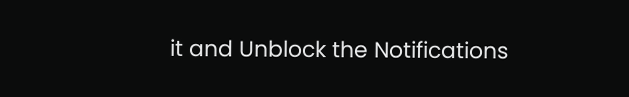it and Unblock the Notifications